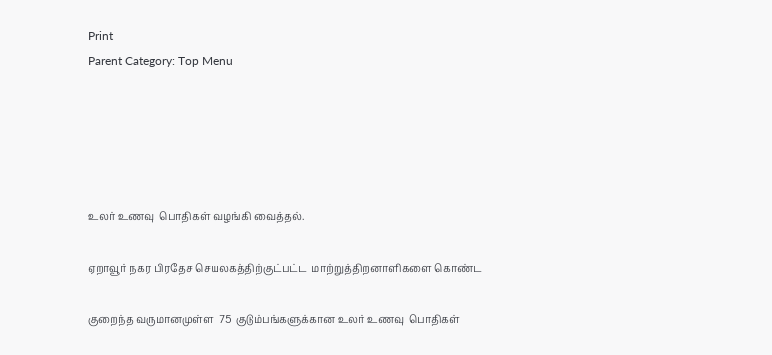Print
Parent Category: Top Menu





உலர் உணவு  பொதிகள் வழங்கி வைத்தல்.

ஏறாவூர் நகர பிரதேச செயலகத்திற்குட்பட்ட  மாற்றுத்திறனாளிகளை கொண்ட

குறைந்த வருமானமுள்ள  75  குடும்பங்களுக்கான உலர் உணவு  பொதிகள்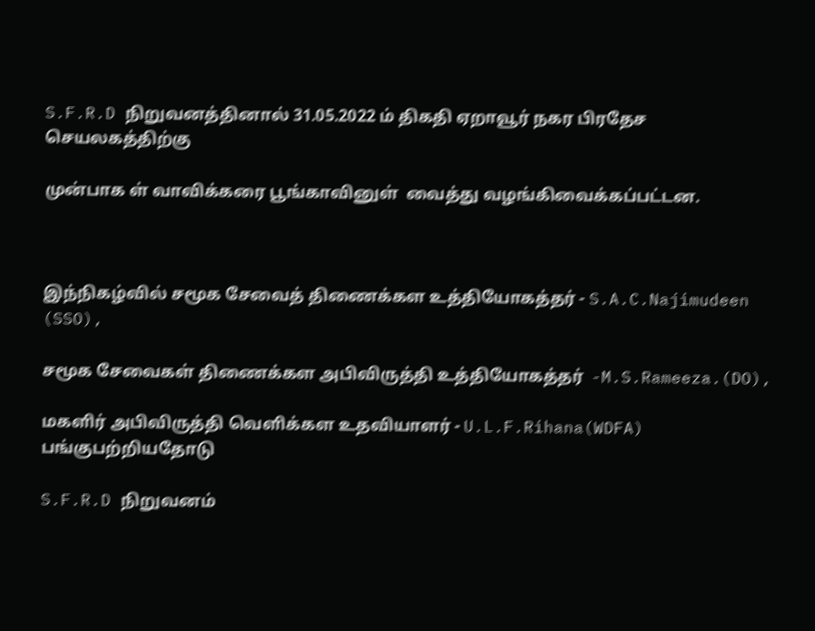S.F.R.D நிறுவனத்தினால் 31.05.2022 ம் திகதி ஏறாவூர் நகர பிரதேச செயலகத்திற்கு

முன்பாக ள் வாவிக்கரை பூங்காவினுள்  வைத்து வழங்கிவைக்கப்பட்டன.



இந்நிகழ்வில் சமூக சேவைத் திணைக்கள உத்தியோகத்தர் - S.A.C.Najimudeen (SSO),

சமூக சேவைகள் திணைக்கள அபிவிருத்தி உத்தியோகத்தர்  -M.S.Rameeza.(DO),

மகளிர் அபிவிருத்தி வெளிக்கள உதவியாளர் - U.L.F.Rihana(WDFA) பங்குபற்றியதோடு

S.F.R.D நிறுவனம்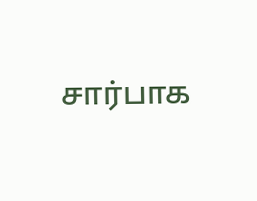சார்பாக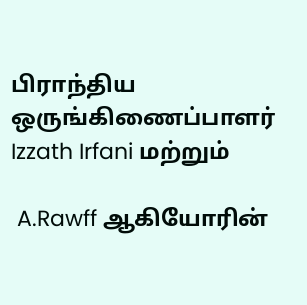பிராந்திய ஒருங்கிணைப்பாளர் Izzath Irfani மற்றும்

 A.Rawff ஆகியோரின்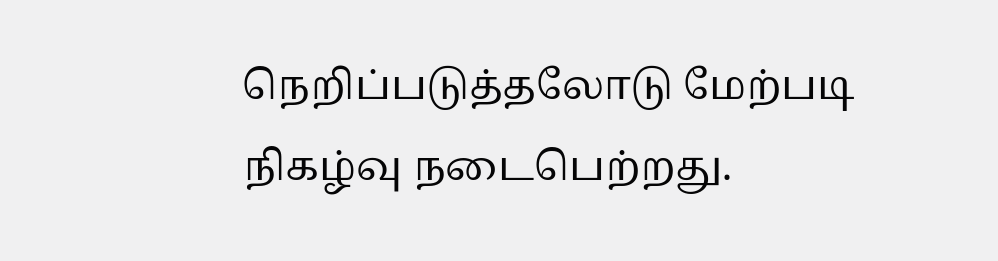நெறிப்படுத்தலோடு மேற்படி நிகழ்வு நடைபெற்றது.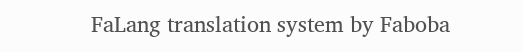FaLang translation system by Faboba